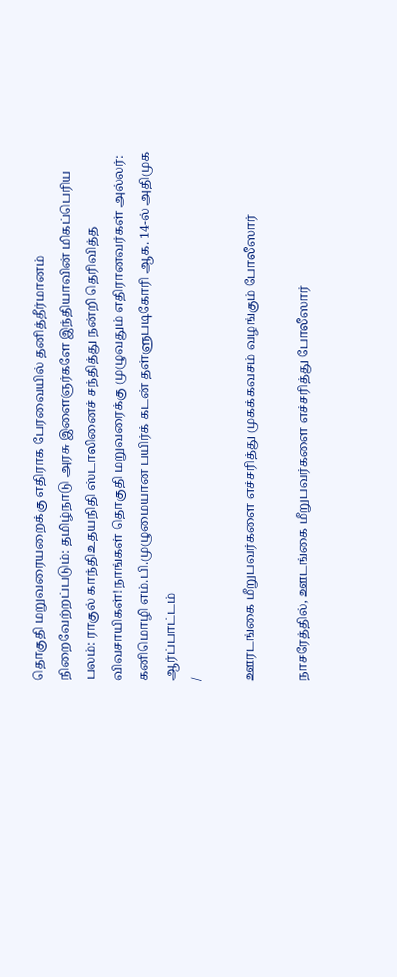தொகுதி மறுவரையறைக்கு எதிராக பேரவையில் தனித்தீர்மானம் நிறைவேற்றப்படும்: தமிழ்நாடு அரசு இளைஞர்களே இந்தியாவின் மிகப்பெரிய பலம்: ராகுல் காந்திஉதயநிதி ஸ்டாலினைச் சந்தித்து நன்றி தெரிவித்த விவசாயிகள்!நாங்கள் தொகுதி மறுவரைக்கு முழுவதும் எதிரானவர்கள் அல்லர்: கனிமொழி எம்.பி.முழுமையான பயிர்க் கடன் தள்ளுபடிகோரி ஆக. 14-ல் அதிமுக ஆர்ப்பாட்டம்
/

ஊரடங்கை மீறுபவர்களை எச்சரித்து முகக்கவசம் வழங்கும் போலீஸார்

நாசரேத்தில், ஊடங்கை மீறுபவர்களை எச்சரித்து போலீஸார்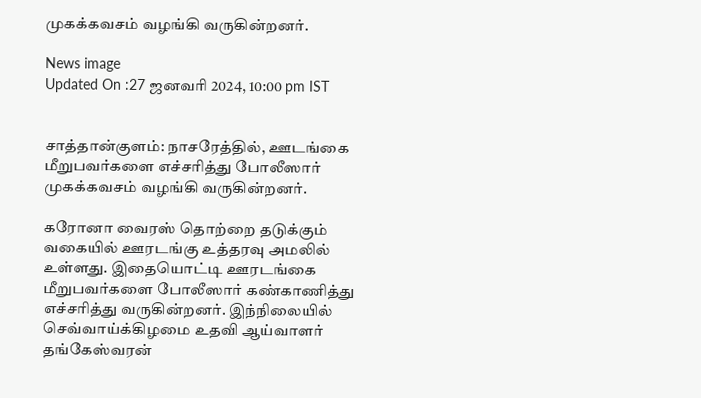முகக்கவசம் வழங்கி வருகின்றனர்.

News image
Updated On :27 ஜனவரி 2024, 10:00 pm IST


சாத்தான்குளம்: நாசரேத்தில், ஊடங்கை மீறுபவர்களை எச்சரித்து போலீஸார் முகக்கவசம் வழங்கி வருகின்றனர்.

கரோனா வைரஸ் தொற்றை தடுக்கும் வகையில் ஊரடங்கு உத்தரவு அமலில் உள்ளது. இதையொட்டி ஊரடங்கை மீறுபவர்களை போலீஸார் கண்காணித்து எச்சரித்து வருகின்றனர். இந்நிலையில் செவ்வாய்க்கிழமை உதவி ஆய்வாளர் தங்கேஸ்வரன்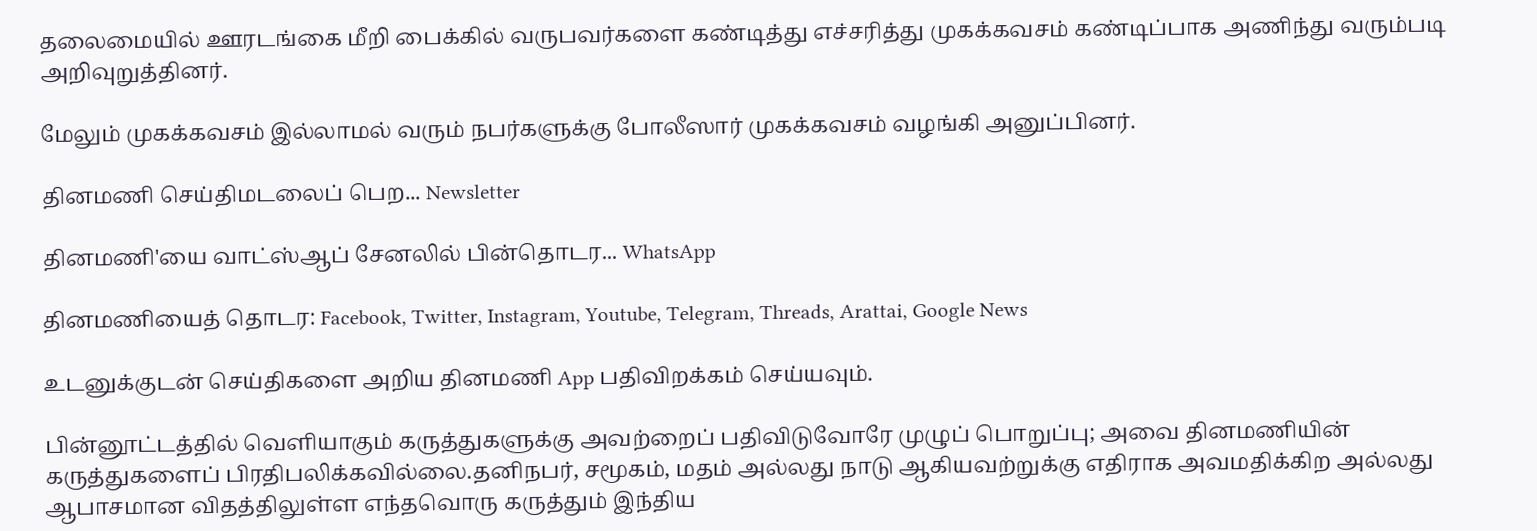தலைமையில் ஊரடங்கை மீறி பைக்கில் வருபவர்களை கண்டித்து எச்சரித்து முகக்கவசம் கண்டிப்பாக அணிந்து வரும்படி அறிவுறுத்தினர்.

மேலும் முகக்கவசம் இல்லாமல் வரும் நபர்களுக்கு போலீஸார் முகக்கவசம் வழங்கி அனுப்பினர்.

தினமணி செய்திமடலைப் பெற... Newsletter

தினமணி'யை வாட்ஸ்ஆப் சேனலில் பின்தொடர... WhatsApp

தினமணியைத் தொடர: Facebook, Twitter, Instagram, Youtube, Telegram, Threads, Arattai, Google News

உடனுக்குடன் செய்திகளை அறிய தினமணி App பதிவிறக்கம் செய்யவும்.

பின்னூட்டத்தில் வெளியாகும் கருத்துகளுக்கு அவற்றைப் பதிவிடுவோரே முழுப் பொறுப்பு; அவை தினமணியின் கருத்துகளைப் பிரதிபலிக்கவில்லை.தனிநபர், சமூகம், மதம் அல்லது நாடு ஆகியவற்றுக்கு எதிராக அவமதிக்கிற அல்லது ஆபாசமான விதத்திலுள்ள எந்தவொரு கருத்தும் இந்திய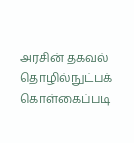அரசின் தகவல் தொழில்நுட்பக் கொள்கைப்படி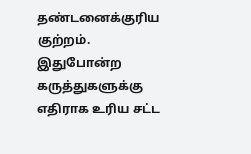தண்டனைக்குரிய குற்றம். இதுபோன்ற கருத்துகளுக்கு எதிராக உரிய சட்ட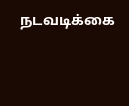நடவடிக்கை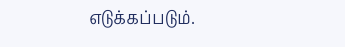எடுக்கப்படும்.